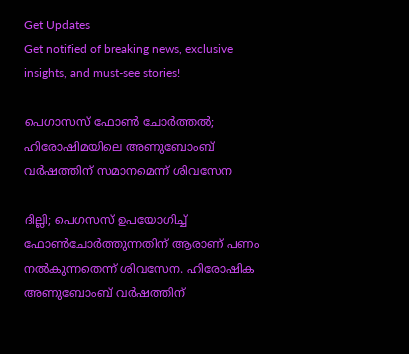Get Updates
Get notified of breaking news, exclusive insights, and must-see stories!

പെഗാസസ് ഫോണ്‍ ചോര്‍ത്തല്‍; ഹിരോഷിമയിലെ അണുബോംബ് വര്‍ഷത്തിന് സമാനമെന്ന് ശിവസേന

ദില്ലി; പെഗസസ് ഉപയോഗിച്ച് ഫോൺചോർത്തുന്നതിന് ആരാണ് പണം നൽകുന്നതെന്ന് ശിവസേന. ഹിരോഷിക അണുബോംബ് വർഷത്തിന്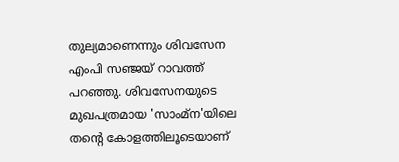തുല്യമാണെന്നും ശിവസേന എംപി സഞ്ജയ് റാവത്ത് പറഞ്ഞു. ശിവസേനയുടെ മുഖപത്രമായ 'സാംമ്‌ന'യിലെ തന്റെ കോളത്തിലൂടെയാണ്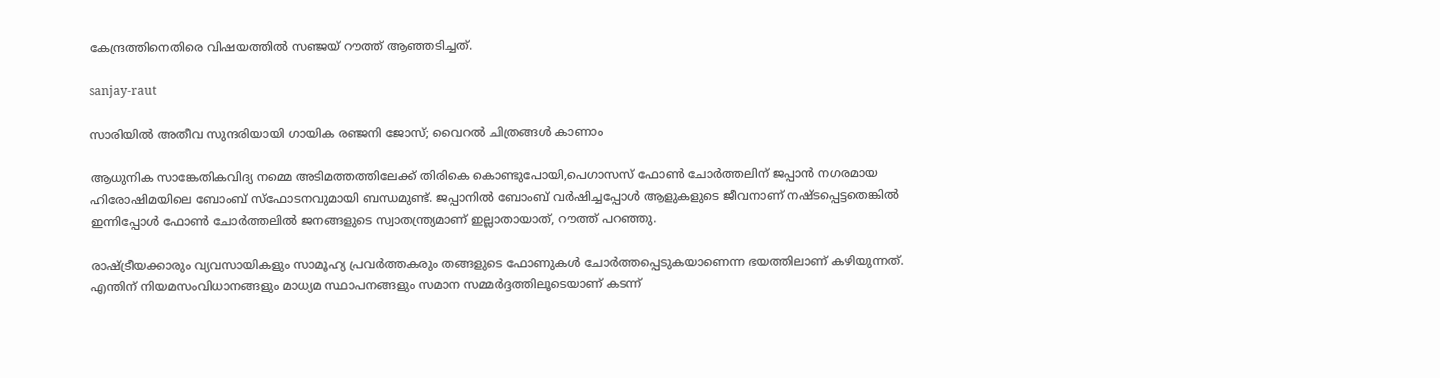കേന്ദ്രത്തിനെതിരെ വിഷയത്തിൽ സഞ്ജയ് റൗത്ത് ആഞ്ഞടിച്ചത്.

sanjay-raut

സാരിയില്‍ അതീവ സുന്ദരിയായി ഗായിക രഞ്ജനി ജോസ്; വൈറല്‍ ചിത്രങ്ങള്‍ കാണാം

ആധുനിക സാങ്കേതികവിദ്യ നമ്മെ അടിമത്തത്തിലേക്ക് തിരികെ കൊണ്ടുപോയി,പെഗാസസ് ഫോൺ ചോർത്തലിന് ജപ്പാൻ നഗരമായ ഹിരോഷിമയിലെ ബോംബ് സ്‌ഫോടനവുമായി ബന്ധമുണ്ട്. ജപ്പാനിൽ ബോംബ് വർഷിച്ചപ്പോൾ ആളുകളുടെ ജീവനാണ് നഷ്ടപ്പെട്ടതെങ്കിൽ ഇന്നിപ്പോൾ ഫോൺ ചോർത്തലിൽ ജനങ്ങളുടെ സ്വാതന്ത്ര്യമാണ് ഇല്ലാതായാത്, റൗത്ത് പറഞ്ഞു.

രാഷ്ട്രീയക്കാരും വ്യവസായികളും സാമൂഹ്യ പ്രവർത്തകരും തങ്ങളുടെ ഫോണ‍ുകൾ ചോർത്തപ്പെടുകയാണെന്ന ഭയത്തിലാണ് കഴിയുന്നത്. എന്തിന് നിയമസംവിധാനങ്ങളും മാധ്യമ സ്ഥാപനങ്ങളും സമാന സമ്മർദ്ദത്തിലൂടെയാണ് കടന്ന്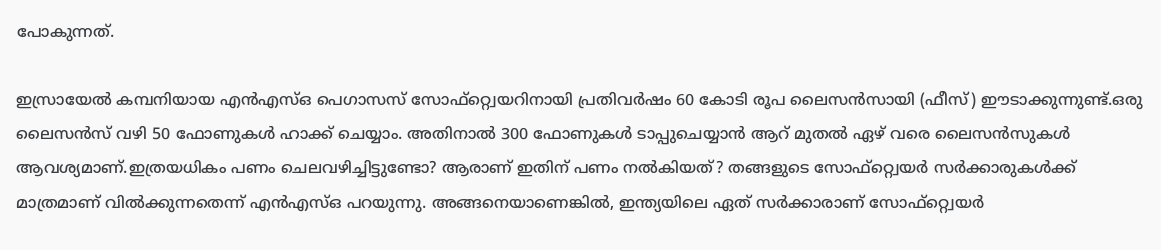പോകുന്നത്.

ഇസ്രായേൽ കമ്പനിയായ എൻ‌എസ്‌ഒ പെഗാസസ് സോഫ്റ്റ്വെയറിനായി പ്രതിവർഷം 60 കോടി രൂപ ലൈസൻസായി (ഫീസ്) ഈടാക്കുന്നുണ്ട്.ഒരു ലൈസൻസ് വഴി 50 ഫോണുകൾ ഹാക്ക് ചെയ്യാം. അതിനാൽ 300 ഫോണുകൾ ടാപ്പുചെയ്യാൻ ആറ് മുതൽ ഏഴ് വരെ ലൈസൻസുകൾ ആവശ്യമാണ്.ഇത്രയധികം പണം ചെലവഴിച്ചിട്ടുണ്ടോ? ആരാണ് ഇതിന് പണം നൽകിയത്? തങ്ങളുടെ സോഫ്റ്റ്വെയർ സർക്കാരുകൾക്ക് മാത്രമാണ് വിൽക്കുന്നതെന്ന് എൻ‌എസ്‌ഒ പറയുന്നു. അങ്ങനെയാണെങ്കിൽ, ഇന്ത്യയിലെ ഏത് സർക്കാരാണ് സോഫ്റ്റ്വെയർ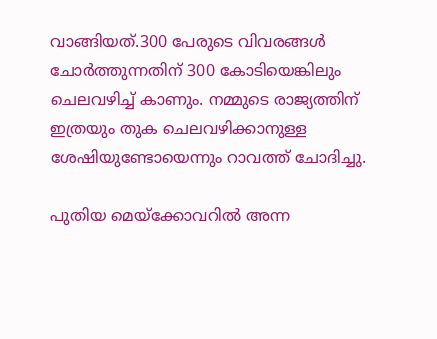വാങ്ങിയത്.300 പേരുടെ വിവരങ്ങൾ ചോർത്തുന്നതിന് 300 കോടിയെങ്കിലും ചെലവഴിച്ച് കാണും. നമ്മുടെ രാജ്യത്തിന് ഇത്രയും തുക ചെലവഴിക്കാനുള്ള ശേഷിയുണ്ടോയെന്നും റാവത്ത് ചോദിച്ചു.

പുതിയ മെയ്‌ക്കോവറില്‍ അന്ന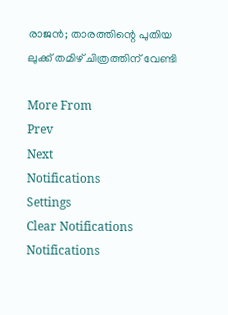രാജന്‍; താരത്തിന്റെ പുതിയ ലുക്ക് തമിഴ് ചിത്രത്തിന് വേണ്ടി

More From
Prev
Next
Notifications
Settings
Clear Notifications
Notifications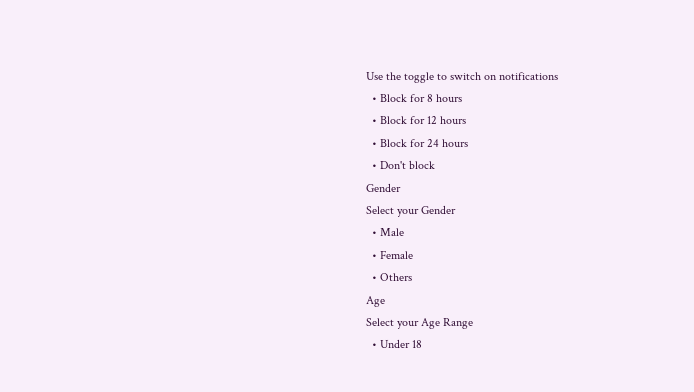Use the toggle to switch on notifications
  • Block for 8 hours
  • Block for 12 hours
  • Block for 24 hours
  • Don't block
Gender
Select your Gender
  • Male
  • Female
  • Others
Age
Select your Age Range
  • Under 18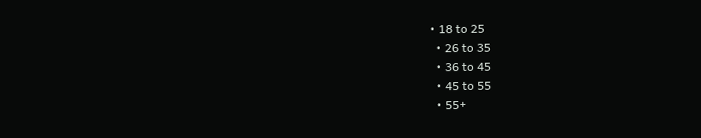• 18 to 25
  • 26 to 35
  • 36 to 45
  • 45 to 55
  • 55+